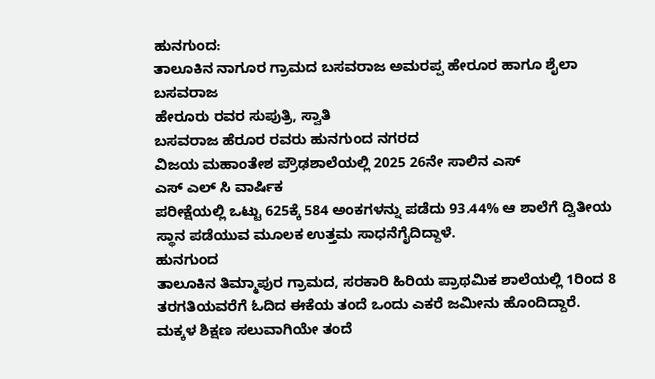ಹುನಗುಂದ:
ತಾಲೂಕಿನ ನಾಗೂರ ಗ್ರಾಮದ ಬಸವರಾಜ ಅಮರಪ್ಪ ಹೇರೂರ ಹಾಗೂ ಶೈಲಾ ಬಸವರಾಜ
ಹೇರೂರು ರವರ ಸುಪುತ್ರಿ, ಸ್ವಾತಿ
ಬಸವರಾಜ ಹೆರೂರ ರವರು ಹುನಗುಂದ ನಗರದ
ವಿಜಯ ಮಹಾಂತೇಶ ಪ್ರೌಢಶಾಲೆಯಲ್ಲಿ 2025 26ನೇ ಸಾಲಿನ ಎಸ್
ಎಸ್ ಎಲ್ ಸಿ ವಾರ್ಷಿಕ
ಪರೀಕ್ಷೆಯಲ್ಲಿ ಒಟ್ಟು 625ಕ್ಕೆ 584 ಅಂಕಗಳನ್ನು ಪಡೆದು 93.44% ಆ ಶಾಲೆಗೆ ದ್ವಿತೀಯ
ಸ್ಥಾನ ಪಡೆಯುವ ಮೂಲಕ ಉತ್ತಮ ಸಾಧನೆಗೈದಿದ್ದಾಳೆ.
ಹುನಗುಂದ
ತಾಲೂಕಿನ ತಿಮ್ಮಾಪುರ ಗ್ರಾಮದ, ಸರಕಾರಿ ಹಿರಿಯ ಪ್ರಾಥಮಿಕ ಶಾಲೆಯಲ್ಲಿ 1ರಿಂದ 8 ತರಗತಿಯವರೆಗೆ ಓದಿದ ಈಕೆಯ ತಂದೆ ಒಂದು ಎಕರೆ ಜಮೀನು ಹೊಂದಿದ್ದಾರೆ.
ಮಕ್ಕಳ ಶಿಕ್ಷಣ ಸಲುವಾಗಿಯೇ ತಂದೆ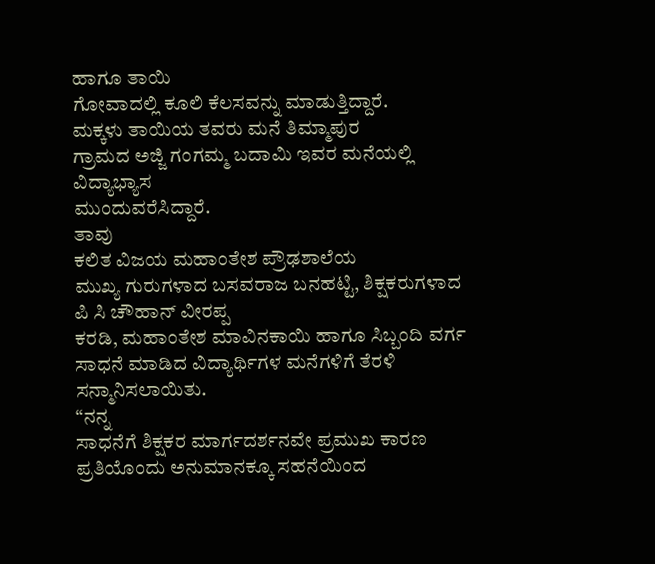ಹಾಗೂ ತಾಯಿ
ಗೋವಾದಲ್ಲಿ ಕೂಲಿ ಕೆಲಸವನ್ನು ಮಾಡುತ್ತಿದ್ದಾರೆ.
ಮಕ್ಕಳು ತಾಯಿಯ ತವರು ಮನೆ ತಿಮ್ಮಾಪುರ
ಗ್ರಾಮದ ಅಜ್ಜಿ ಗಂಗಮ್ಮ ಬದಾಮಿ ಇವರ ಮನೆಯಲ್ಲಿ ವಿದ್ಯಾಭ್ಯಾಸ
ಮುಂದುವರೆಸಿದ್ದಾರೆ.
ತಾವು
ಕಲಿತ ವಿಜಯ ಮಹಾಂತೇಶ ಪ್ರೌಢಶಾಲೆಯ
ಮುಖ್ಯ ಗುರುಗಳಾದ ಬಸವರಾಜ ಬನಹಟ್ಟಿ, ಶಿಕ್ಷಕರುಗಳಾದ
ಪಿ ಸಿ ಚೌಹಾನ್ ವೀರಪ್ಪ
ಕರಡಿ, ಮಹಾಂತೇಶ ಮಾವಿನಕಾಯಿ ಹಾಗೂ ಸಿಬ್ಬಂದಿ ವರ್ಗ
ಸಾಧನೆ ಮಾಡಿದ ವಿದ್ಯಾರ್ಥಿಗಳ ಮನೆಗಳಿಗೆ ತೆರಳಿ ಸನ್ಮಾನಿಸಲಾಯಿತು.
“ನನ್ನ
ಸಾಧನೆಗೆ ಶಿಕ್ಷಕರ ಮಾರ್ಗದರ್ಶನವೇ ಪ್ರಮುಖ ಕಾರಣ ಪ್ರತಿಯೊಂದು ಅನುಮಾನಕ್ಕೂ ಸಹನೆಯಿಂದ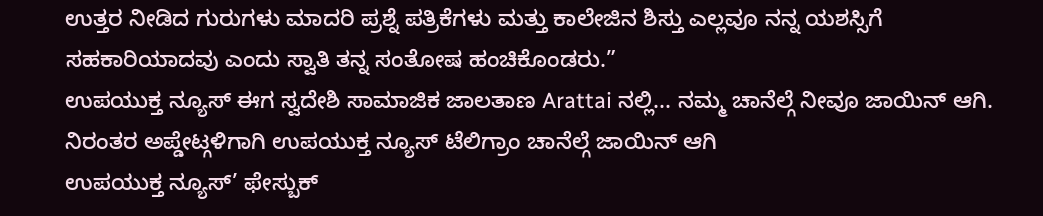ಉತ್ತರ ನೀಡಿದ ಗುರುಗಳು ಮಾದರಿ ಪ್ರಶ್ನೆ ಪತ್ರಿಕೆಗಳು ಮತ್ತು ಕಾಲೇಜಿನ ಶಿಸ್ತು ಎಲ್ಲವೂ ನನ್ನ ಯಶಸ್ಸಿಗೆ ಸಹಕಾರಿಯಾದವು ಎಂದು ಸ್ವಾತಿ ತನ್ನ ಸಂತೋಷ ಹಂಚಿಕೊಂಡರು.”
ಉಪಯುಕ್ತ ನ್ಯೂಸ್ ಈಗ ಸ್ವದೇಶಿ ಸಾಮಾಜಿಕ ಜಾಲತಾಣ Arattai ನಲ್ಲಿ... ನಮ್ಮ ಚಾನೆಲ್ಗೆ ನೀವೂ ಜಾಯಿನ್ ಆಗಿ.
ನಿರಂತರ ಅಪ್ಡೇಟ್ಗಳಿಗಾಗಿ ಉಪಯುಕ್ತ ನ್ಯೂಸ್ ಟೆಲಿಗ್ರಾಂ ಚಾನೆಲ್ಗೆ ಜಾಯಿನ್ ಆಗಿ
ಉಪಯುಕ್ತ ನ್ಯೂಸ್’ ಫೇಸ್ಬುಕ್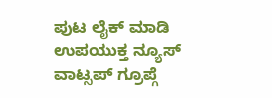ಪುಟ ಲೈಕ್ ಮಾಡಿ
ಉಪಯುಕ್ತ ನ್ಯೂಸ್ ವಾಟ್ಸಪ್ ಗ್ರೂಪ್ಗೆ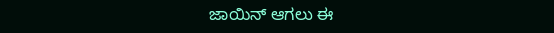ಜಾಯಿನ್ ಆಗಲು ಈ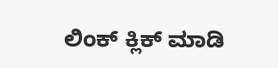ಲಿಂಕ್ ಕ್ಲಿಕ್ ಮಾಡಿ